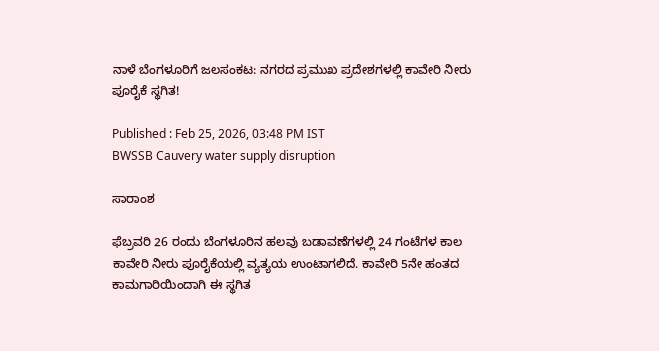ನಾಳೆ ಬೆಂಗಳೂರಿಗೆ ಜಲಸಂಕಟ: ನಗರದ ಪ್ರಮುಖ ಪ್ರದೇಶಗಳಲ್ಲಿ ಕಾವೇರಿ ನೀರು ಪೂರೈಕೆ ಸ್ಥಗಿತ!

Published : Feb 25, 2026, 03:48 PM IST
BWSSB Cauvery water supply disruption

ಸಾರಾಂಶ

ಫೆಬ್ರವರಿ 26 ರಂದು ಬೆಂಗಳೂರಿನ ಹಲವು ಬಡಾವಣೆಗಳಲ್ಲಿ 24 ಗಂಟೆಗಳ ಕಾಲ ಕಾವೇರಿ ನೀರು ಪೂರೈಕೆಯಲ್ಲಿ ವ್ಯತ್ಯಯ ಉಂಟಾಗಲಿದೆ. ಕಾವೇರಿ 5ನೇ ಹಂತದ ಕಾಮಗಾರಿಯಿಂದಾಗಿ ಈ ಸ್ಥಗಿತ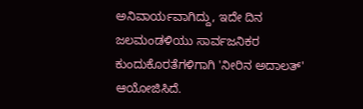ಅನಿವಾರ್ಯವಾಗಿದ್ದು, ಇದೇ ದಿನ ಜಲಮಂಡಳಿಯು ಸಾರ್ವಜನಿಕರ ಕುಂದುಕೊರತೆಗಳಿಗಾಗಿ 'ನೀರಿನ ಅದಾಲತ್' ಆಯೋಜಿಸಿದೆ.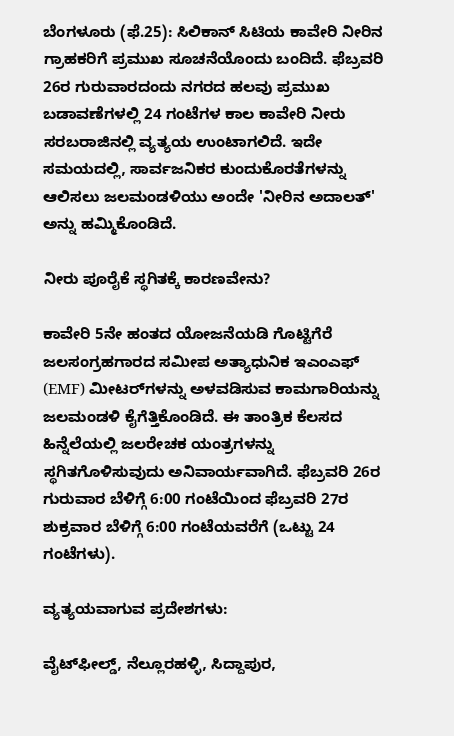ಬೆಂಗಳೂರು (ಫೆ.25): ಸಿಲಿಕಾನ್ ಸಿಟಿಯ ಕಾವೇರಿ ನೀರಿನ ಗ್ರಾಹಕರಿಗೆ ಪ್ರಮುಖ ಸೂಚನೆಯೊಂದು ಬಂದಿದೆ. ಫೆಬ್ರವರಿ 26ರ ಗುರುವಾರದಂದು ನಗರದ ಹಲವು ಪ್ರಮುಖ ಬಡಾವಣೆಗಳಲ್ಲಿ 24 ಗಂಟೆಗಳ ಕಾಲ ಕಾವೇರಿ ನೀರು ಸರಬರಾಜಿನಲ್ಲಿ ವ್ಯತ್ಯಯ ಉಂಟಾಗಲಿದೆ. ಇದೇ ಸಮಯದಲ್ಲಿ, ಸಾರ್ವಜನಿಕರ ಕುಂದುಕೊರತೆಗಳನ್ನು ಆಲಿಸಲು ಜಲಮಂಡಳಿಯು ಅಂದೇ 'ನೀರಿನ ಅದಾಲತ್' ಅನ್ನು ಹಮ್ಮಿಕೊಂಡಿದೆ.

ನೀರು ಪೂರೈಕೆ ಸ್ಥಗಿತಕ್ಕೆ ಕಾರಣವೇನು?

ಕಾವೇರಿ 5ನೇ ಹಂತದ ಯೋಜನೆಯಡಿ ಗೊಟ್ಟಿಗೆರೆ ಜಲಸಂಗ್ರಹಗಾರದ ಸಮೀಪ ಅತ್ಯಾಧುನಿಕ ಇಎಂಎಫ್ (EMF) ಮೀಟರ್‌ಗಳನ್ನು ಅಳವಡಿಸುವ ಕಾಮಗಾರಿಯನ್ನು ಜಲಮಂಡಳಿ ಕೈಗೆತ್ತಿಕೊಂಡಿದೆ. ಈ ತಾಂತ್ರಿಕ ಕೆಲಸದ ಹಿನ್ನೆಲೆಯಲ್ಲಿ ಜಲರೇಚಕ ಯಂತ್ರಗಳನ್ನು ಸ್ಥಗಿತಗೊಳಿಸುವುದು ಅನಿವಾರ್ಯವಾಗಿದೆ. ಫೆಬ್ರವರಿ 26ರ ಗುರುವಾರ ಬೆಳಿಗ್ಗೆ 6:00 ಗಂಟೆಯಿಂದ ಫೆಬ್ರವರಿ 27ರ ಶುಕ್ರವಾರ ಬೆಳಿಗ್ಗೆ 6:00 ಗಂಟೆಯವರೆಗೆ (ಒಟ್ಟು 24 ಗಂಟೆಗಳು).

ವ್ಯತ್ಯಯವಾಗುವ ಪ್ರದೇಶಗಳು:

ವೈಟ್‌ಫೀಲ್ಡ್, ನೆಲ್ಲೂರಹಳ್ಳಿ, ಸಿದ್ದಾಪುರ,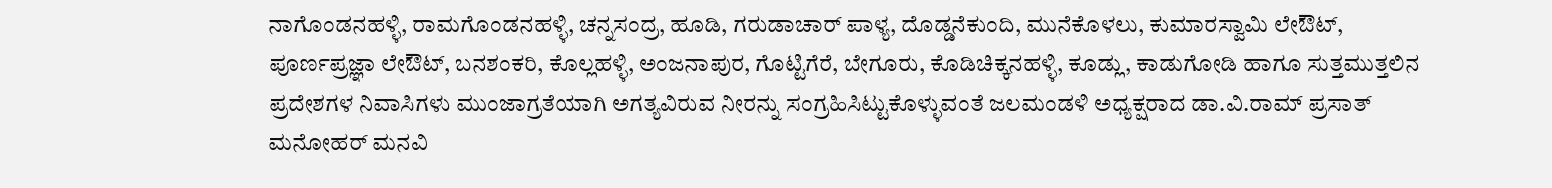ನಾಗೊಂಡನಹಳ್ಳಿ, ರಾಮಗೊಂಡನಹಳ್ಳಿ, ಚನ್ನಸಂದ್ರ, ಹೂಡಿ, ಗರುಡಾಚಾರ್ ಪಾಳ್ಯ, ದೊಡ್ಡನೆಕುಂದಿ, ಮುನೆಕೊಳಲು, ಕುಮಾರಸ್ವಾಮಿ ಲೇಔಟ್, ಪೂರ್ಣಪ್ರಜ್ಞಾ ಲೇಔಟ್, ಬನಶಂಕರಿ, ಕೊಲ್ಲಹಳ್ಳಿ, ಅಂಜನಾಪುರ, ಗೊಟ್ಟಿಗೆರೆ, ಬೇಗೂರು, ಕೊಡಿಚಿಕ್ಕನಹಳ್ಳಿ, ಕೂಡ್ಲು, ಕಾಡುಗೋಡಿ ಹಾಗೂ ಸುತ್ತಮುತ್ತಲಿನ ಪ್ರದೇಶಗಳ ನಿವಾಸಿಗಳು ಮುಂಜಾಗ್ರತೆಯಾಗಿ ಅಗತ್ಯವಿರುವ ನೀರನ್ನು ಸಂಗ್ರಹಿಸಿಟ್ಟುಕೊಳ್ಳುವಂತೆ ಜಲಮಂಡಳಿ ಅಧ್ಯಕ್ಷರಾದ ಡಾ.ವಿ.ರಾಮ್ ಪ್ರಸಾತ್ ಮನೋಹರ್ ಮನವಿ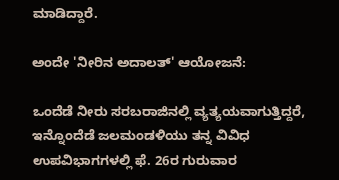ಮಾಡಿದ್ದಾರೆ.

ಅಂದೇ 'ನೀರಿನ ಅದಾಲತ್' ಆಯೋಜನೆ:

ಒಂದೆಡೆ ನೀರು ಸರಬರಾಜಿನಲ್ಲಿ ವ್ಯತ್ಯಯವಾಗುತ್ತಿದ್ದರೆ, ಇನ್ನೊಂದೆಡೆ ಜಲಮಂಡಳಿಯು ತನ್ನ ವಿವಿಧ ಉಪವಿಭಾಗಗಳಲ್ಲಿ ಫೆ. 26ರ ಗುರುವಾರ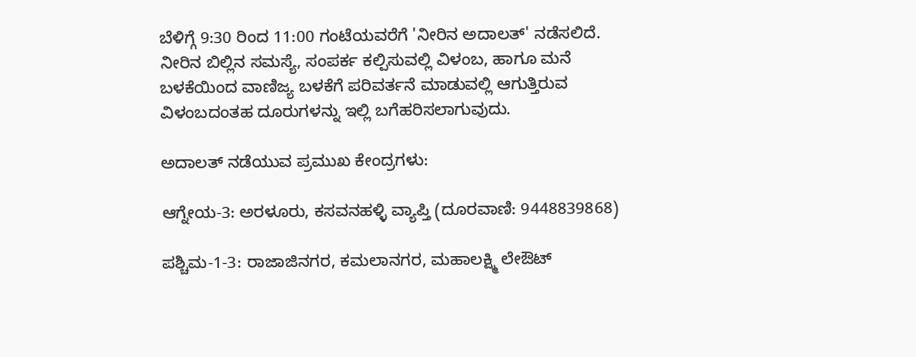ಬೆಳಿಗ್ಗೆ 9:30 ರಿಂದ 11:00 ಗಂಟೆಯವರೆಗೆ 'ನೀರಿನ ಅದಾಲತ್' ನಡೆಸಲಿದೆ. ನೀರಿನ ಬಿಲ್ಲಿನ ಸಮಸ್ಯೆ, ಸಂಪರ್ಕ ಕಲ್ಪಿಸುವಲ್ಲಿ ವಿಳಂಬ, ಹಾಗೂ ಮನೆ ಬಳಕೆಯಿಂದ ವಾಣಿಜ್ಯ ಬಳಕೆಗೆ ಪರಿವರ್ತನೆ ಮಾಡುವಲ್ಲಿ ಆಗುತ್ತಿರುವ ವಿಳಂಬದಂತಹ ದೂರುಗಳನ್ನು ಇಲ್ಲಿ ಬಗೆಹರಿಸಲಾಗುವುದು.

ಅದಾಲತ್ ನಡೆಯುವ ಪ್ರಮುಖ ಕೇಂದ್ರಗಳು:

ಆಗ್ನೇಯ-3: ಅರಳೂರು, ಕಸವನಹಳ್ಳಿ ವ್ಯಾಪ್ತಿ (ದೂರವಾಣಿ: 9448839868)

ಪಶ್ಚಿಮ-1-3: ರಾಜಾಜಿನಗರ, ಕಮಲಾನಗರ, ಮಹಾಲಕ್ಷ್ಮಿ ಲೇಔಟ್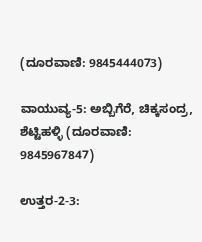(ದೂರವಾಣಿ: 9845444073)

ವಾಯುವ್ಯ-5: ಅಬ್ಬಿಗೆರೆ, ಚಿಕ್ಕಸಂದ್ರ, ಶೆಟ್ಟಿಹಳ್ಳಿ (ದೂರವಾಣಿ: 9845967847)

ಉತ್ತರ-2-3: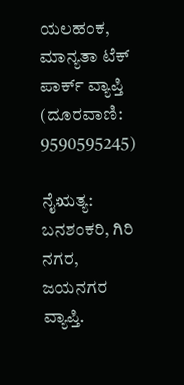ಯಲಹಂಕ, ಮಾನ್ಯತಾ ಟೆಕ್ ಪಾರ್ಕ್ ವ್ಯಾಪ್ತಿ (ದೂರವಾಣಿ: 9590595245)

ನೈಋತ್ಯ: ಬನಶಂಕರಿ, ಗಿರಿ ನಗರ, ಜಯನಗರ ವ್ಯಾಪ್ತಿ.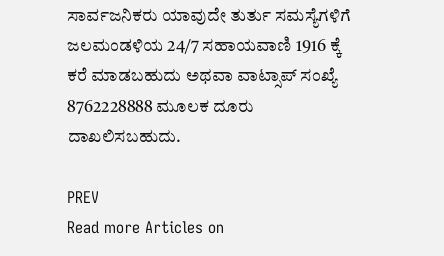ಸಾರ್ವಜನಿಕರು ಯಾವುದೇ ತುರ್ತು ಸಮಸ್ಯೆಗಳಿಗೆ ಜಲಮಂಡಳಿಯ 24/7 ಸಹಾಯವಾಣಿ 1916 ಕ್ಕೆ ಕರೆ ಮಾಡಬಹುದು ಅಥವಾ ವಾಟ್ಸಾಪ್ ಸಂಖ್ಯೆ 8762228888 ಮೂಲಕ ದೂರು ದಾಖಲಿಸಬಹುದು.

PREV
Read more Articles on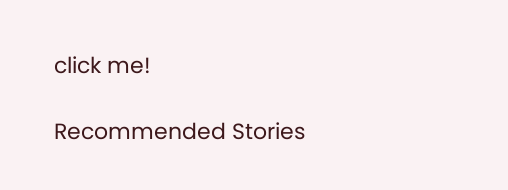click me!

Recommended Stories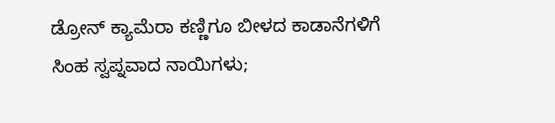ಡ್ರೋನ್ ಕ್ಯಾಮೆರಾ ಕಣ್ಣಿಗೂ ಬೀಳದ ಕಾಡಾನೆಗಳಿಗೆ ಸಿಂಹ ಸ್ವಪ್ನವಾದ ನಾಯಿಗಳು;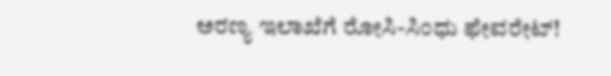ಅರಣ್ಯ ಇಲಾಖೆಗೆ ರೋಸಿ-ಸಿಂಧು ಫೇವರೇಟ್!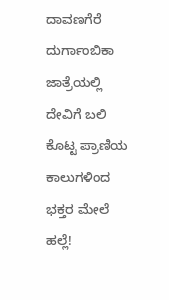ದಾವಣಗೆರೆ ದುರ್ಗಾಂಬಿಕಾ ಜಾತ್ರೆಯಲ್ಲಿ ದೇವಿಗೆ ಬಲಿ ಕೊಟ್ಟ ಪ್ರಾಣಿಯ ಕಾಲುಗಳಿಂದ ಭಕ್ತರ ಮೇಲೆ ಹಲ್ಲೆ!